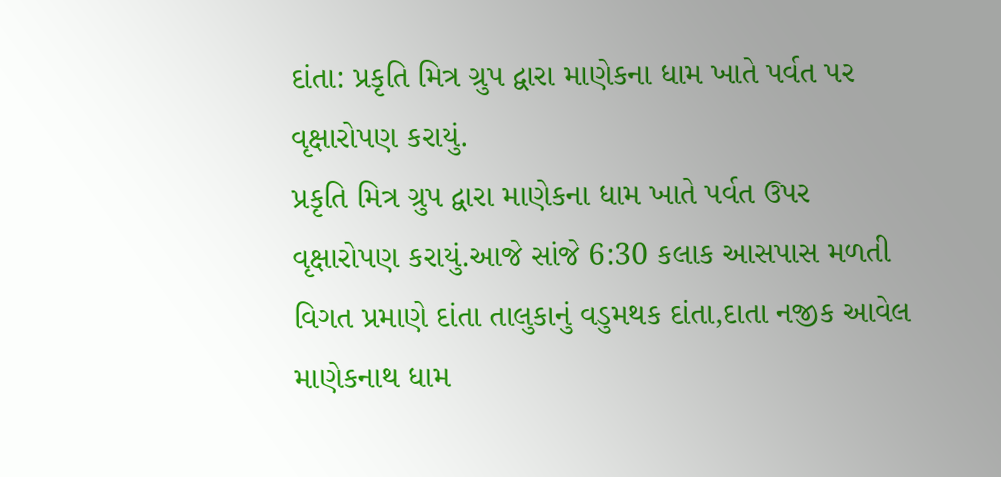દાંતા: પ્રકૃતિ મિત્ર ગ્રુપ દ્વારા માણેકના ધામ ખાતે પર્વત પર વૃક્ષારોપણ કરાયું.
પ્રકૃતિ મિત્ર ગ્રુપ દ્વારા માણેકના ધામ ખાતે પર્વત ઉપર વૃક્ષારોપણ કરાયું.આજે સાંજે 6:30 કલાક આસપાસ મળતી વિગત પ્રમાણે દાંતા તાલુકાનું વડુમથક દાંતા,દાતા નજીક આવેલ માણેકનાથ ધામ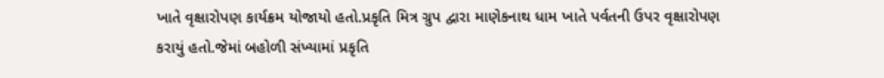ખાતે વૃક્ષારોપણ કાર્યક્રમ યોજાયો હતો.પ્રકૃતિ મિત્ર ગ્રુપ દ્વારા માણેકનાથ ધામ ખાતે પર્વતની ઉપર વૃક્ષારોપણ કરાયું હતો.જેમાં બહોળી સંખ્યામાં પ્રકૃતિ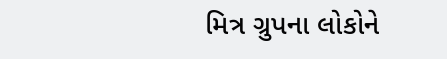મિત્ર ગ્રુપના લોકોને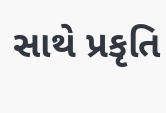સાથે પ્રકૃતિ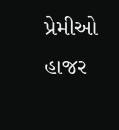પ્રેમીઓ હાજર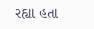રહ્યા હતા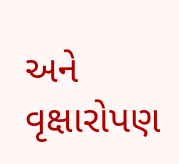અને વૃક્ષારોપણ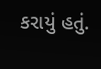કરાયું હતું.